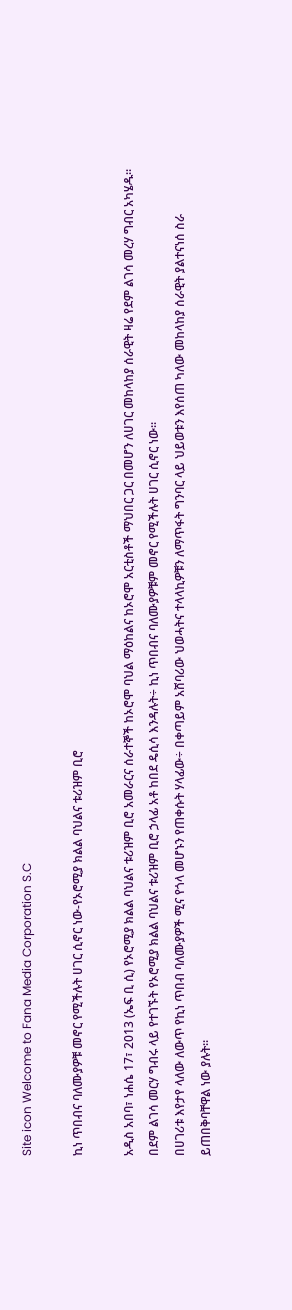Site icon Welcome to Fana Media Corporation S.C

ኪነ ጥበብና ባለሙያዎቹ መኖር የሚችሉት ሀገር ሲኖር ነው-የኦሮሚያ ክልል ባህልና ቱሪዝም ቢሮ

አዲስ አበባ፣ ነሐሴ 17፣ 2013 (ኤፍ ቢ ሲ) የኦሮሚያ ክልል ባህልና ቱሪዝም ቢሮ አመራርና ሰራተኞች ከኦሮሞ ባህል ማዕከልና ከኦሮሞ አርቲስቶች ማህበር ጋር በመሆን ለሀገር መከላከያ ሰራዊት ዛሬ የደም ልገሳ መረሃ ግብር አካሄዱ፡፡
በደም ልገሳ መርሃ ግብሩ ላይ የተገኙት የኦሮሚያ ክልል ባህልና ቱሪዝም ቢሮ ኃላፊ አቶ ከበደ ዴሲሳ እንዳሉት÷ ኪነ ጥበብና ባለሙያዎቹም መኖር የሚችሉት ሀገር ሲኖር ነው፡፡
በሀገሪቱ እየታየ ላለው ለውጥ የኪነ ጥበብ ባለሙያዎች ሚና የጎላ መሆኑን የጠቀሱት ሃላፊው÷ በቀጣይም አሸባሪው ህወሓትና ተላላኪዎቹን ለማጥፋት ግንባር ላይ ህይወቱን እየሰጠ ካለው መከላከያ ሰራዊት ያልተናነሰ ስራ ይጠበቅባቸዋል ነው ያሉት።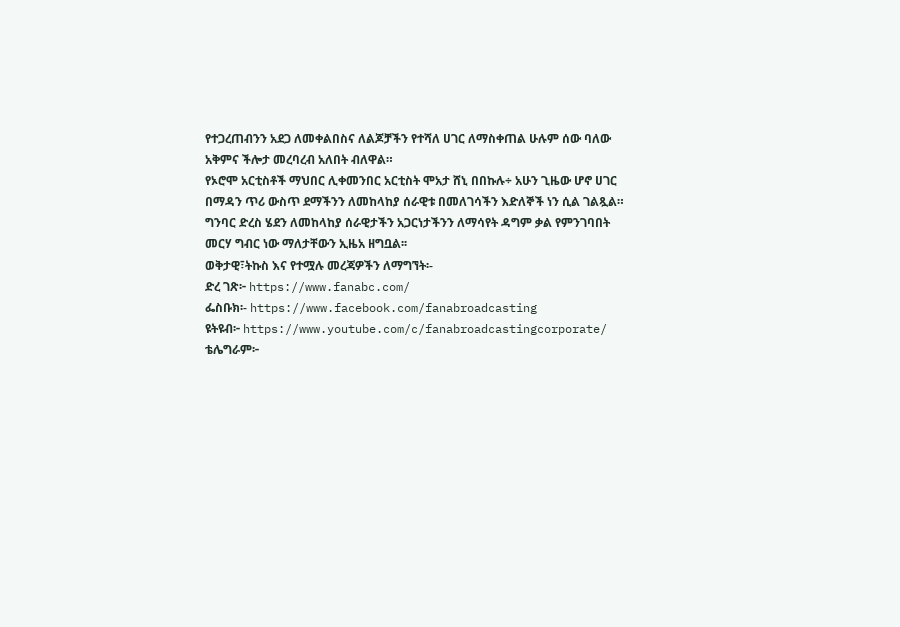የተጋረጠብንን አደጋ ለመቀልበስና ለልጆቻችን የተሻለ ሀገር ለማስቀጠል ሁሉም ሰው ባለው አቅምና ችሎታ መረባረብ አለበት ብለዋል።
የኦሮሞ አርቲስቶች ማህበር ሊቀመንበር አርቲስት ሞአታ ሸኒ በበኩሉ÷ አሁን ጊዜው ሆኖ ሀገር በማዳን ጥሪ ውስጥ ደማችንን ለመከላከያ ሰራዊቱ በመለገሳችን እድለኞች ነን ሲል ገልጿል።
ግንባር ድረስ ሄደን ለመከላከያ ሰራዊታችን አጋርነታችንን ለማሳየት ዳግም ቃል የምንገባበት መርሃ ግብር ነው ማለታቸውን ኢዜአ ዘግቧል፡፡
ወቅታዊ፣ትኩስ እና የተሟሉ መረጃዎችን ለማግኘት፡-
ድረ ገጽ፦ https://www.fanabc.com/
ፌስቡክ፡- https://www.facebook.com/fanabroadcasting
ዩትዩብ፦ https://www.youtube.com/c/fanabroadcastingcorporate/
ቴሌግራም፦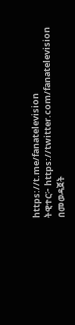https://t.me/fanatelevision
ትዊተር፦ https://twitter.com/fanatelevision በመወዳጀት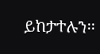ይከታተሉን፡፡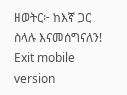ዘወትር፦ ከእኛ ጋር ስላሉ እናመሰግናለን!
Exit mobile version